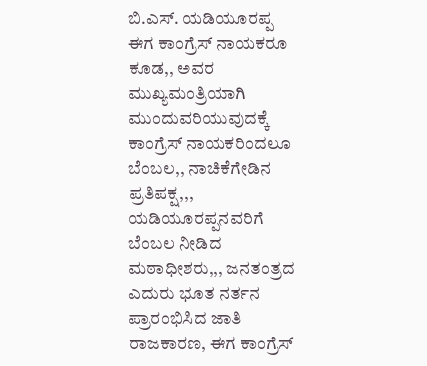ಬಿ.ಎಸ್. ಯಡಿಯೂರಪ್ಪ ಈಗ ಕಾಂಗ್ರೆಸ್ ನಾಯಕರೂ ಕೂಡ,, ಅವರ ಮುಖ್ಯಮಂತ್ರಿಯಾಗಿ ಮುಂದುವರಿಯುವುದಕ್ಕೆ ಕಾಂಗ್ರೆಸ್ ನಾಯಕರಿಂದಲೂ ಬೆಂಬಲ,, ನಾಚಿಕೆಗೇಡಿನ ಪ್ರತಿಪಕ್ಷ,,, ಯಡಿಯೂರಪ್ಪನವರಿಗೆ ಬೆಂಬಲ ನೀಡಿದ ಮಠಾಧೀಶರು,,, ಜನತಂತ್ರದ ಎದುರು ಭೂತ ನರ್ತನ ಪ್ರಾರಂಭಿಸಿದ ಜಾತಿ ರಾಜಕಾರಣ, ಈಗ ಕಾಂಗ್ರೆಸ್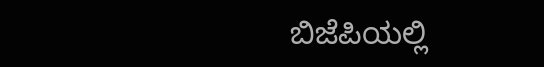ಬಿಜೆಪಿಯಲ್ಲಿ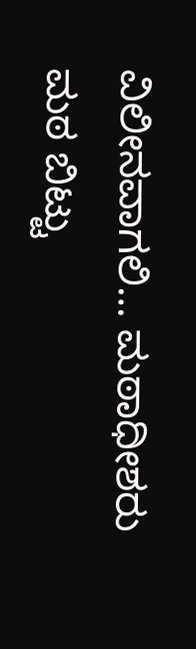ವಿಲೀನವಾಗಲಿ… ಮಠಾಧೀಶರು ಮಠ ಬಿಟ್ಟು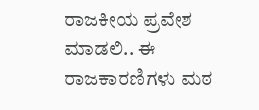ರಾಜಕೀಯ ಪ್ರವೇಶ ಮಾಡಲಿ.. ಈ ರಾಜಕಾರಣಿಗಳು ಮಠ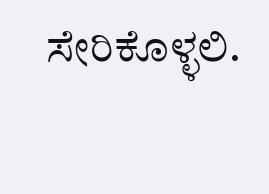ಸೇರಿಕೊಳ್ಳಲಿ.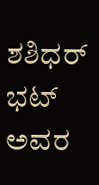ಶಶಿಧರ್ ಭಟ್ ಅವರ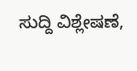ಸುದ್ದಿ ವಿಶ್ಲೇಷಣೆ,